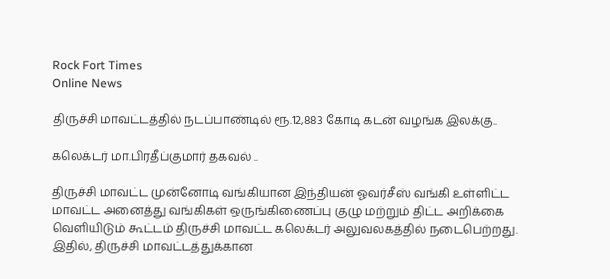Rock Fort Times
Online News

திருச்சி மாவட்டத்தில் நடப்பாண்டில் ரூ.12,883 கோடி கடன் வழங்க இலக்கு..

கலெக்டர் மா.பிரதீப்குமார் தகவல் ..

திருச்சி மாவட்ட முன்னோடி வங்கியான இந்தியன் ஓவர்சீஸ் வங்கி உள்ளிட்ட மாவட்ட அனைத்து வங்கிகள் ஒருங்கிணைப்பு குழு மற்றும் திட்ட அறிக்கை வெளியிடும் கூட்டம் திருச்சி மாவட்ட கலெக்டர் அலுவலகத்தில் நடைபெற்றது. இதில், திருச்சி மாவட்டத்துக்கான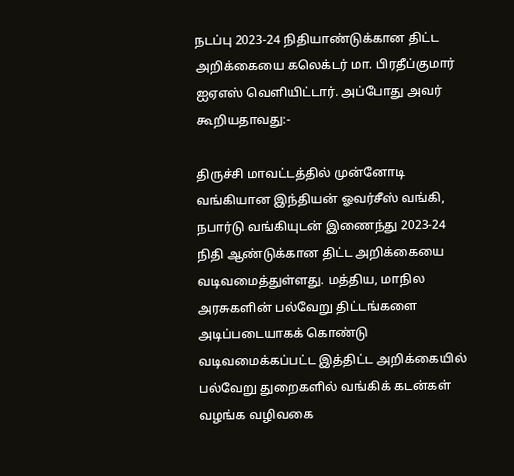நடப்பு 2023-24 நிதியாண்டுக்கான திட்ட அறிக்கையை கலெக்டர் மா. பிரதீப்குமார் ஐஏஎஸ் வெளியிட்டார். அப்போது அவர் கூறியதாவது:-

திருச்சி மாவட்டத்தில் முன்னோடி வங்கியான இந்தியன் ஓவர்சீஸ் வங்கி, நபார்டு வங்கியுடன் இணைந்து 2023-24 நிதி ஆண்டுக்கான திட்ட அறிக்கையை வடிவமைத்துள்ளது. மத்திய, மாநில அரசுகளின் பல்வேறு திட்டங்களை அடிப்படையாகக் கொண்டு வடிவமைக்கப்பட்ட இத்திட்ட அறிக்கையில் பல்வேறு துறைகளில் வங்கிக் கடன்கள் வழங்க வழிவகை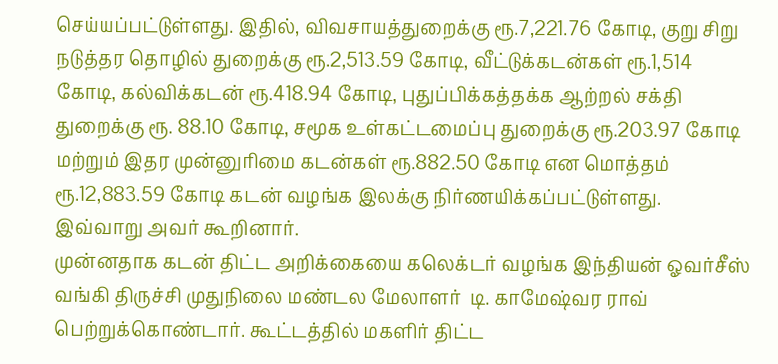செய்யப்பட்டுள்ளது. இதில், விவசாயத்துறைக்கு ரூ.7,221.76 கோடி, குறு சிறு நடுத்தர தொழில் துறைக்கு ரூ.2,513.59 கோடி, வீட்டுக்கடன்கள் ரூ.1,514 கோடி, கல்விக்கடன் ரூ.418.94 கோடி, புதுப்பிக்கத்தக்க ஆற்றல் சக்தி துறைக்கு ரூ. 88.10 கோடி, சமூக உள்கட்டமைப்பு துறைக்கு ரூ.203.97 கோடி மற்றும் இதர முன்னுரிமை கடன்கள் ரூ.882.50 கோடி என மொத்தம் ரூ.12,883.59 கோடி கடன் வழங்க இலக்கு நிர்ணயிக்கப்பட்டுள்ளது. இவ்வாறு அவர் கூறினார்.
முன்னதாக கடன் திட்ட அறிக்கையை கலெக்டர் வழங்க இந்தியன் ஓவர்சீஸ் வங்கி திருச்சி முதுநிலை மண்டல மேலாளர்  டி. காமேஷ்வர ராவ் பெற்றுக்கொண்டார். கூட்டத்தில் மகளிர் திட்ட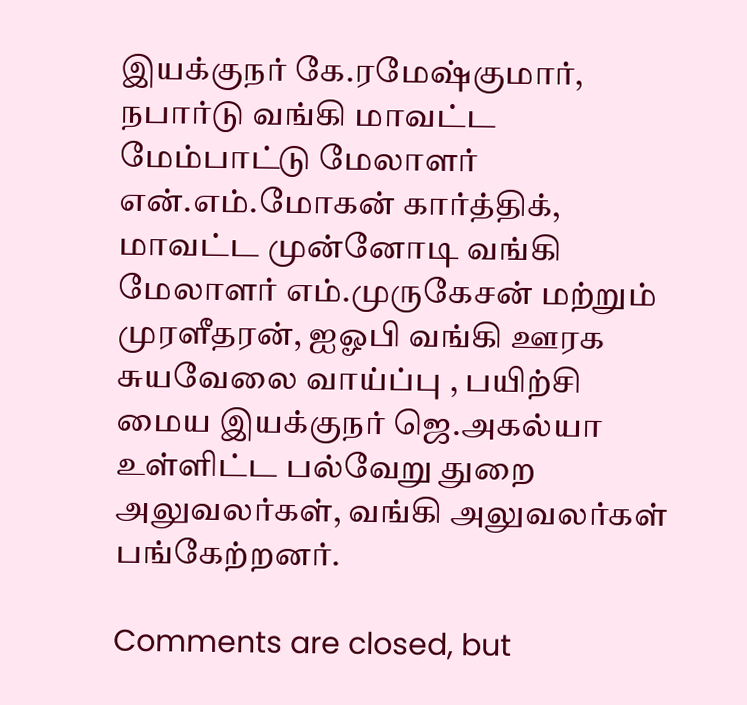இயக்குநர் கே.ரமேஷ்குமார், நபார்டு வங்கி மாவட்ட மேம்பாட்டு மேலாளர் என்.எம்.மோகன் கார்த்திக், மாவட்ட முன்னோடி வங்கி மேலாளர் எம்.முருகேசன் மற்றும் முரளீதரன், ஐஓபி வங்கி ஊரக சுயவேலை வாய்ப்பு , பயிற்சி மைய இயக்குநர் ஜெ.அகல்யா உள்ளிட்ட பல்வேறு துறை அலுவலர்கள், வங்கி அலுவலர்கள்  பங்கேற்றனர்.

Comments are closed, but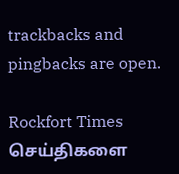trackbacks and pingbacks are open.

Rockfort Times செய்திகளை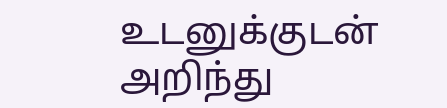உடனுக்குடன் அறிந்து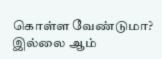கொள்ள வேண்டுமா? இல்லை ஆம்